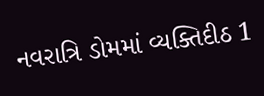નવરાત્રિ ડોમમાં વ્યક્તિદીઠ 1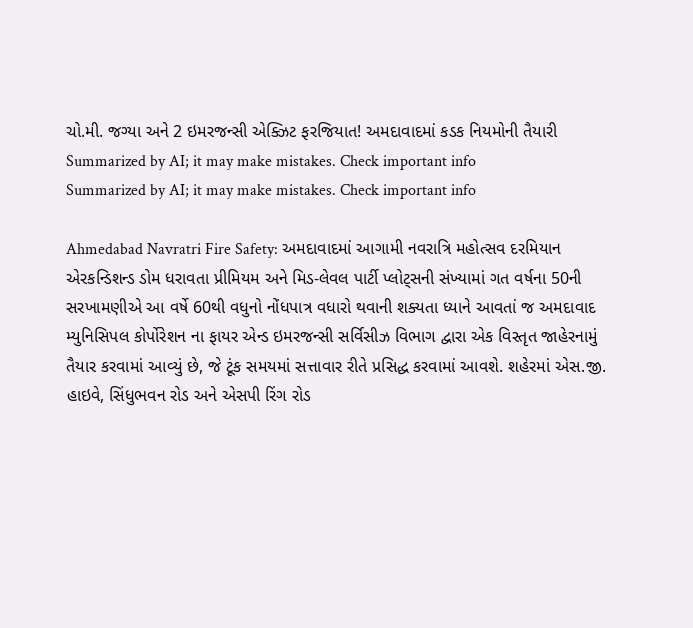ચો.મી. જગ્યા અને 2 ઇમરજન્સી એક્ઝિટ ફરજિયાત! અમદાવાદમાં કડક નિયમોની તૈયારી
Summarized by AI; it may make mistakes. Check important info
Summarized by AI; it may make mistakes. Check important info

Ahmedabad Navratri Fire Safety: અમદાવાદમાં આગામી નવરાત્રિ મહોત્સવ દરમિયાન એરકન્ડિશન્ડ ડોમ ધરાવતા પ્રીમિયમ અને મિડ-લેવલ પાર્ટી પ્લોટ્સની સંખ્યામાં ગત વર્ષના 50ની સરખામણીએ આ વર્ષે 60થી વધુનો નોંધપાત્ર વધારો થવાની શક્યતા ધ્યાને આવતાં જ અમદાવાદ મ્યુનિસિપલ કોર્પોરેશન ના ફાયર એન્ડ ઇમરજન્સી સર્વિસીઝ વિભાગ દ્વારા એક વિસ્તૃત જાહેરનામું તૈયાર કરવામાં આવ્યું છે, જે ટૂંક સમયમાં સત્તાવાર રીતે પ્રસિદ્ધ કરવામાં આવશે. શહેરમાં એસ.જી. હાઇવે, સિંધુભવન રોડ અને એસપી રિંગ રોડ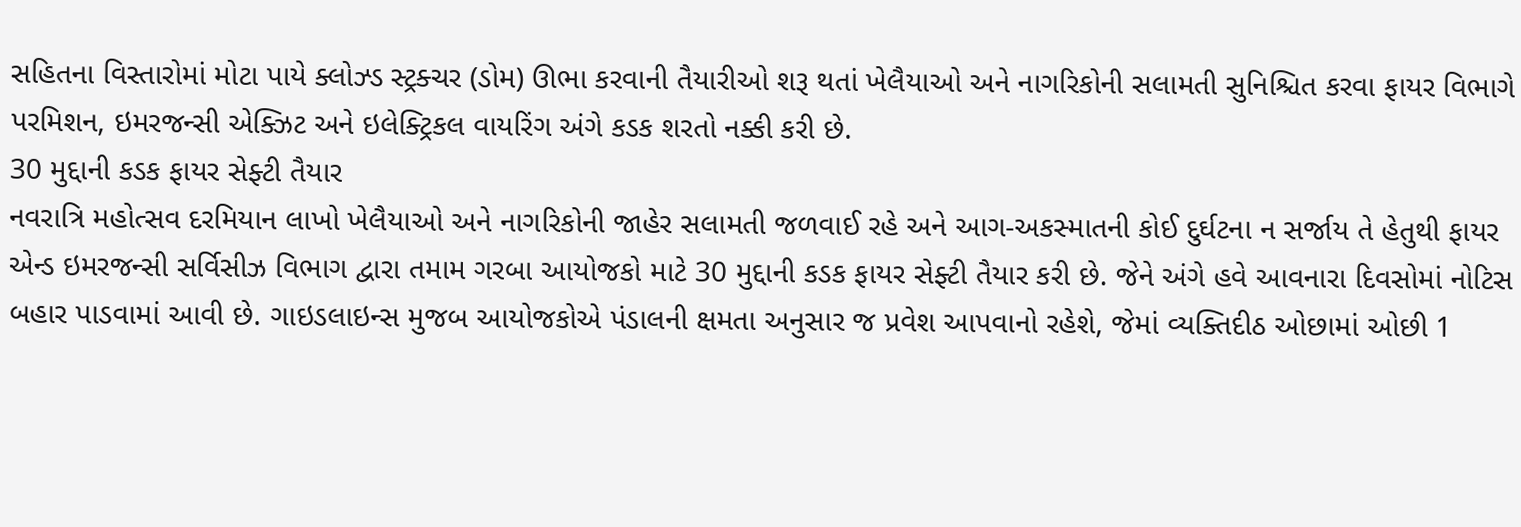સહિતના વિસ્તારોમાં મોટા પાયે ક્લોઝ્ડ સ્ટ્રક્ચર (ડોમ) ઊભા કરવાની તૈયારીઓ શરૂ થતાં ખેલૈયાઓ અને નાગરિકોની સલામતી સુનિશ્ચિત કરવા ફાયર વિભાગે પરમિશન, ઇમરજન્સી એક્ઝિટ અને ઇલેક્ટ્રિકલ વાયરિંગ અંગે કડક શરતો નક્કી કરી છે.
30 મુદ્દાની કડક ફાયર સેફ્ટી તૈયાર
નવરાત્રિ મહોત્સવ દરમિયાન લાખો ખેલૈયાઓ અને નાગરિકોની જાહેર સલામતી જળવાઈ રહે અને આગ-અકસ્માતની કોઈ દુર્ઘટના ન સર્જાય તે હેતુથી ફાયર એન્ડ ઇમરજન્સી સર્વિસીઝ વિભાગ દ્વારા તમામ ગરબા આયોજકો માટે 30 મુદ્દાની કડક ફાયર સેફ્ટી તૈયાર કરી છે. જેને અંગે હવે આવનારા દિવસોમાં નોટિસ બહાર પાડવામાં આવી છે. ગાઇડલાઇન્સ મુજબ આયોજકોએ પંડાલની ક્ષમતા અનુસાર જ પ્રવેશ આપવાનો રહેશે, જેમાં વ્યક્તિદીઠ ઓછામાં ઓછી 1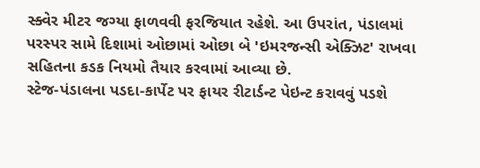સ્ક્વેર મીટર જગ્યા ફાળવવી ફરજિયાત રહેશે. આ ઉપરાંત, પંડાલમાં પરસ્પર સામે દિશામાં ઓછામાં ઓછા બે 'ઇમરજન્સી એક્ઝિટ' રાખવા સહિતના કડક નિયમો તૈયાર કરવામાં આવ્યા છે.
સ્ટેજ-પંડાલના પડદા-કાર્પેટ પર ફાયર રીટાર્ડન્ટ પેઇન્ટ કરાવવું પડશે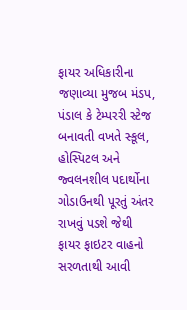ફાયર અધિકારીના જણાવ્યા મુજબ મંડપ, પંડાલ કે ટેમ્પરરી સ્ટેજ બનાવતી વખતે સ્કૂલ, હોસ્પિટલ અને જ્વલનશીલ પદાર્થોના ગોડાઉનથી પૂરતું અંતર રાખવું પડશે જેથી ફાયર ફાઇટર વાહનો સરળતાથી આવી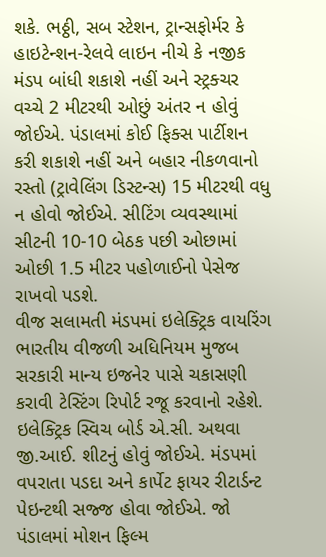શકે. ભઠ્ઠી, સબ સ્ટેશન, ટ્રાન્સફોર્મર કે હાઇટેન્શન-રેલવે લાઇન નીચે કે નજીક મંડપ બાંધી શકાશે નહીં અને સ્ટ્રક્ચર વચ્ચે 2 મીટરથી ઓછું અંતર ન હોવું જોઈએ. પંડાલમાં કોઈ ફિક્સ પાર્ટીશન કરી શકાશે નહીં અને બહાર નીકળવાનો રસ્તો (ટ્રાવેલિંગ ડિસ્ટન્સ) 15 મીટરથી વધુ ન હોવો જોઈએ. સીટિંગ વ્યવસ્થામાં સીટની 10-10 બેઠક પછી ઓછામાં ઓછી 1.5 મીટર પહોળાઈનો પેસેજ રાખવો પડશે.
વીજ સલામતી મંડપમાં ઇલેક્ટ્રિક વાયરિંગ ભારતીય વીજળી અધિનિયમ મુજબ સરકારી માન્ય ઇજનેર પાસે ચકાસણી કરાવી ટેસ્ટિંગ રિપોર્ટ રજૂ કરવાનો રહેશે. ઇલેક્ટ્રિક સ્વિચ બોર્ડ એ.સી. અથવા જી.આઈ. શીટનું હોવું જોઈએ. મંડપમાં વપરાતા પડદા અને કાર્પેટ ફાયર રીટાર્ડન્ટ પેઇન્ટથી સજ્જ હોવા જોઈએ. જો પંડાલમાં મોશન ફિલ્મ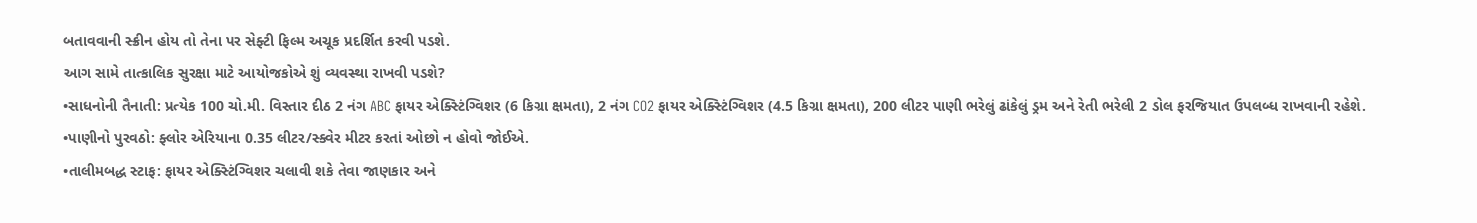બતાવવાની સ્ક્રીન હોય તો તેના પર સેફ્ટી ફિલ્મ અચૂક પ્રદર્શિત કરવી પડશે.
આગ સામે તાત્કાલિક સુરક્ષા માટે આયોજકોએ શું વ્યવસ્થા રાખવી પડશે?
•સાધનોની તૈનાતી: પ્રત્યેક 100 ચો.મી. વિસ્તાર દીઠ 2 નંગ ABC ફાયર એક્સ્ટિંગ્વિશર (6 કિગ્રા ક્ષમતા), 2 નંગ CO2 ફાયર એક્સ્ટિંગ્વિશર (4.5 કિગ્રા ક્ષમતા), 200 લીટર પાણી ભરેલું ઢાંકેલું ડ્રમ અને રેતી ભરેલી 2 ડોલ ફરજિયાત ઉપલબ્ધ રાખવાની રહેશે.
•પાણીનો પુરવઠો: ફ્લોર એરિયાના 0.35 લીટર/સ્ક્વેર મીટર કરતાં ઓછો ન હોવો જોઈએ.
•તાલીમબદ્ધ સ્ટાફ: ફાયર એક્સ્ટિંગ્વિશર ચલાવી શકે તેવા જાણકાર અને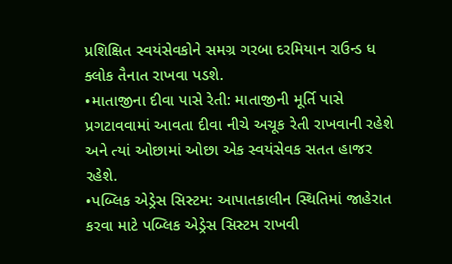પ્રશિક્ષિત સ્વયંસેવકોને સમગ્ર ગરબા દરમિયાન રાઉન્ડ ધ ક્લોક તૈનાત રાખવા પડશે.
•માતાજીના દીવા પાસે રેતી: માતાજીની મૂર્તિ પાસે પ્રગટાવવામાં આવતા દીવા નીચે અચૂક રેતી રાખવાની રહેશે અને ત્યાં ઓછામાં ઓછા એક સ્વયંસેવક સતત હાજર રહેશે.
•પબ્લિક એડ્રેસ સિસ્ટમ: આપાતકાલીન સ્થિતિમાં જાહેરાત કરવા માટે પબ્લિક એડ્રેસ સિસ્ટમ રાખવી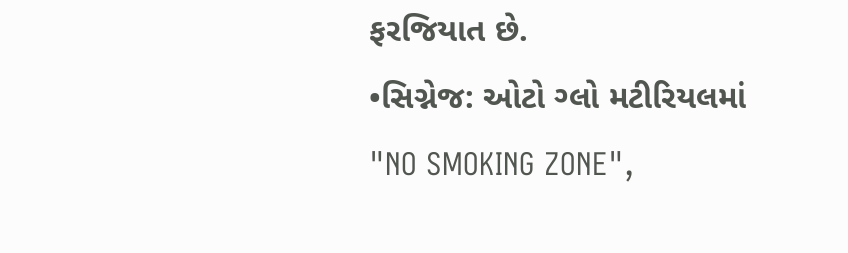ફરજિયાત છે.
•સિગ્નેજ: ઓટો ગ્લો મટીરિયલમાં "NO SMOKING ZONE",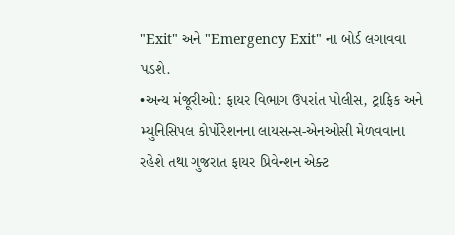"Exit" અને "Emergency Exit" ના બોર્ડ લગાવવા પડશે.
•અન્ય મંજૂરીઓ: ફાયર વિભાગ ઉપરાંત પોલીસ, ટ્રાફિક અને મ્યુનિસિપલ કોર્પોરેશનના લાયસન્સ-એનઓસી મેળવવાના રહેશે તથા ગુજરાત ફાયર પ્રિવેન્શન એક્ટ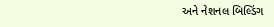અને નેશનલ બિલ્ડિંગ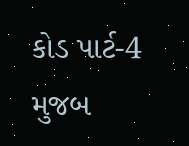કોડ પાર્ટ-4 મુજબ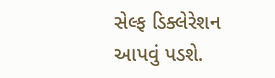સેલ્ફ ડિક્લેરેશન આપવું પડશે.